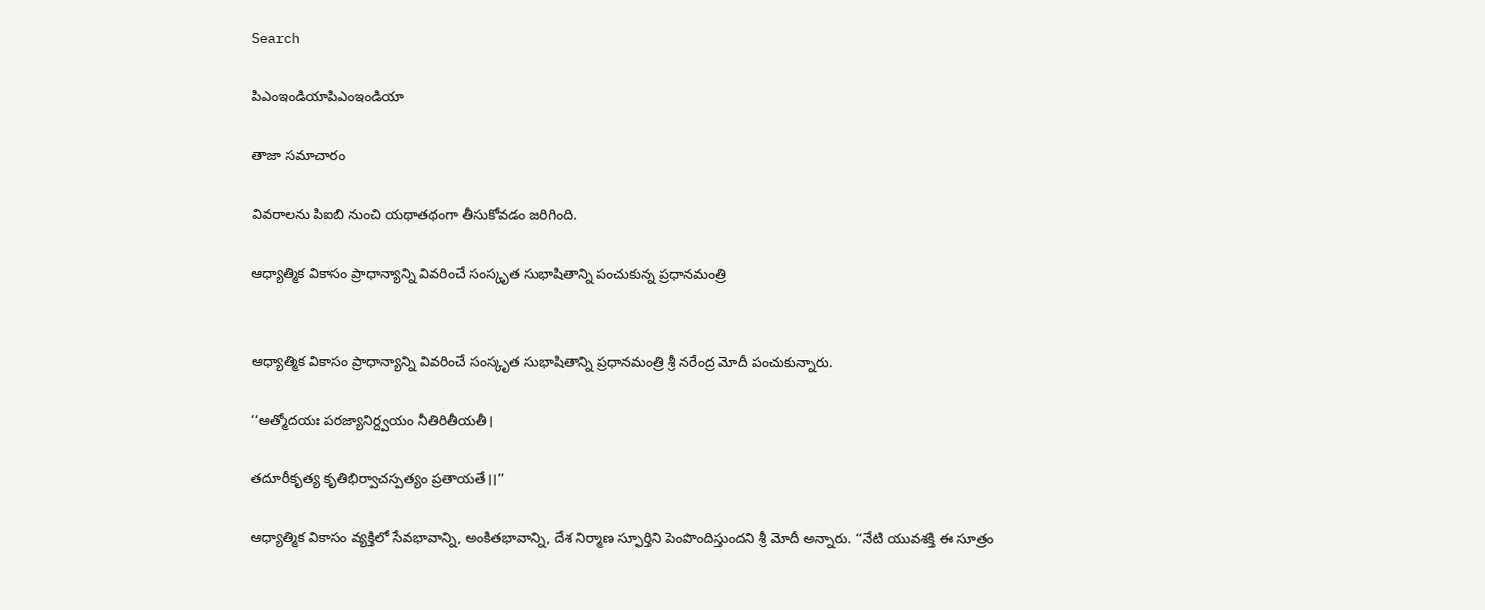Search

పిఎంఇండియాపిఎంఇండియా

తాజా స‌మాచారం

వివరాలను పిఐబి నుంచి యథాతథంగా తీసుకోవడం జరిగింది.

ఆధ్యాత్మిక వికాసం ప్రాధాన్యాన్ని వివరించే సంస్కృత సుభాషితాన్ని పంచుకున్న ప్రధానమంత్రి


ఆధ్యాత్మిక వికాసం ప్రాధాన్యాన్ని వివరించే సంస్కృత సుభాషితాన్ని ప్రధానమంత్రి శ్రీ నరేంద్ర మోదీ పంచుకున్నారు.

‘‘ఆత్మోదయః పరజ్యానిర్ద్వయం నీతిరితీయతీ।

తదూరీకృత్య కృతిభిర్వాచస్పత్యం ప్రతాయతే।।’’

ఆధ్యాత్మిక వికాసం వ్యక్తిలో సేవభావాన్ని, అంకితభావాన్ని, దేశ నిర్మాణ స్ఫూర్తిని పెంపొందిస్తుందని శ్రీ మోదీ అన్నారు. ‘‘నేటి యువశక్తి ఈ సూత్రం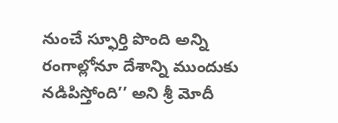నుంచే స్ఫూర్తి పొంది అన్ని రంగాల్లోనూ దేశాన్ని ముందుకు నడిపిస్తోంది’’ అని శ్రీ మోదీ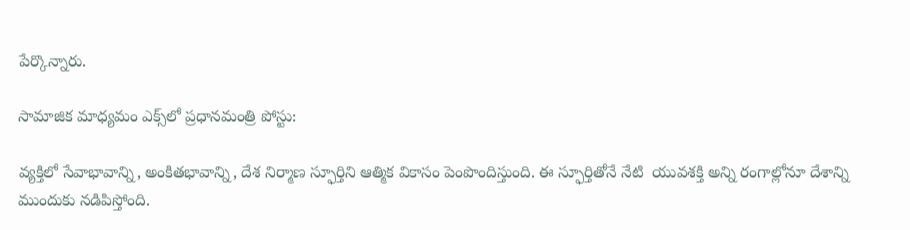పేర్కొన్నారు.

సామాజిక మాధ్యమం ఎక్స్‌లో ప్రధానమంత్రి పోస్టు:

వ్యక్తిలో సేవాభావాన్ని, అంకితభావాన్ని, దేశ నిర్మాణ స్ఫూర్తిని ఆత్మిక వికాసం పెంపొందిస్తుంది. ఈ స్ఫూర్తితోనే నేటి  యువశక్తి అన్ని రంగాల్లోనూ దేశాన్ని ముందుకు నడిపిస్తోంది.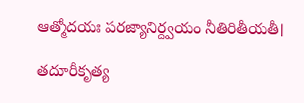ఆత్మోదయః పరజ్యానిర్ద్వయం నీతిరితీయతీ।

తదూరీకృత్య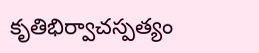కృతిభిర్వాచస్పత్యం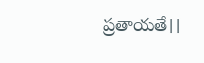ప్రతాయతే।।